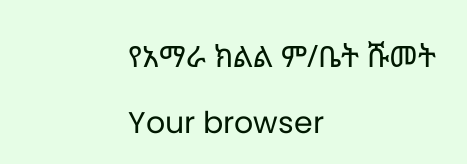የአማራ ክልል ም/ቤት ሹመት

Your browser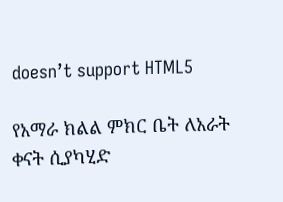doesn’t support HTML5

የአማራ ክልል ምክር ቤት ለአራት ቀናት ሲያካሂድ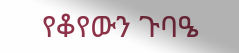የቆየውን ጉባዔ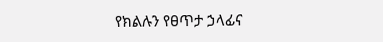የክልሉን የፀጥታ ኃላፊና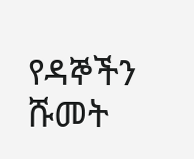የዳኞችን ሹመት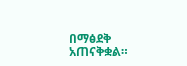በማፅደቅ አጠናቅቋል።